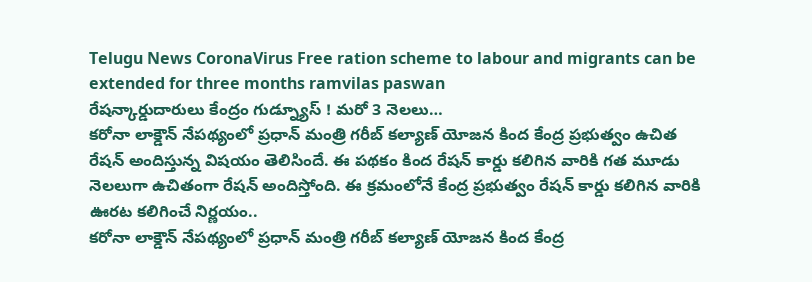Telugu News CoronaVirus Free ration scheme to labour and migrants can be extended for three months ramvilas paswan
రేషన్కార్డుదారులు కేంద్రం గుడ్న్యూస్ ! మరో 3 నెలలు…
కరోనా లాక్డౌన్ నేపథ్యంలో ప్రధాన్ మంత్రి గరీబ్ కల్యాణ్ యోజన కింద కేంద్ర ప్రభుత్వం ఉచిత రేషన్ అందిస్తున్న విషయం తెలిసిందే. ఈ పథకం కింద రేషన్ కార్డు కలిగిన వారికి గత మూడు నెలలుగా ఉచితంగా రేషన్ అందిస్తోంది. ఈ క్రమంలోనే కేంద్ర ప్రభుత్వం రేషన్ కార్డు కలిగిన వారికి ఊరట కలిగించే నిర్ణయం..
కరోనా లాక్డౌన్ నేపథ్యంలో ప్రధాన్ మంత్రి గరీబ్ కల్యాణ్ యోజన కింద కేంద్ర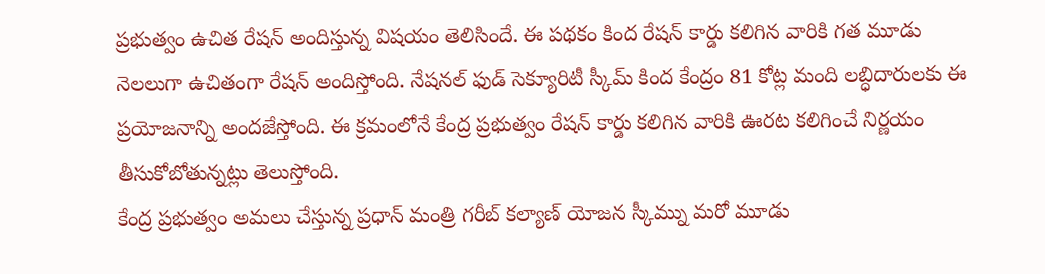ప్రభుత్వం ఉచిత రేషన్ అందిస్తున్న విషయం తెలిసిందే. ఈ పథకం కింద రేషన్ కార్డు కలిగిన వారికి గత మూడు నెలలుగా ఉచితంగా రేషన్ అందిస్తోంది. నేషనల్ ఫుడ్ సెక్యూరిటీ స్కీమ్ కింద కేంద్రం 81 కోట్ల మంది లబ్ధిదారులకు ఈ ప్రయోజనాన్ని అందజేస్తోంది. ఈ క్రమంలోనే కేంద్ర ప్రభుత్వం రేషన్ కార్డు కలిగిన వారికి ఊరట కలిగించే నిర్ణయం తీసుకోబోతున్నట్లు తెలుస్తోంది.
కేంద్ర ప్రభుత్వం అమలు చేస్తున్న ప్రధాన్ మంత్రి గరీబ్ కల్యాణ్ యోజన స్కీమ్ను మరో మూడు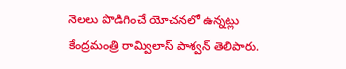నెలలు పొడిగించే యోచనలో ఉన్నట్లు కేంద్రమంత్రి రామ్విలాస్ పాశ్వన్ తెలిపారు.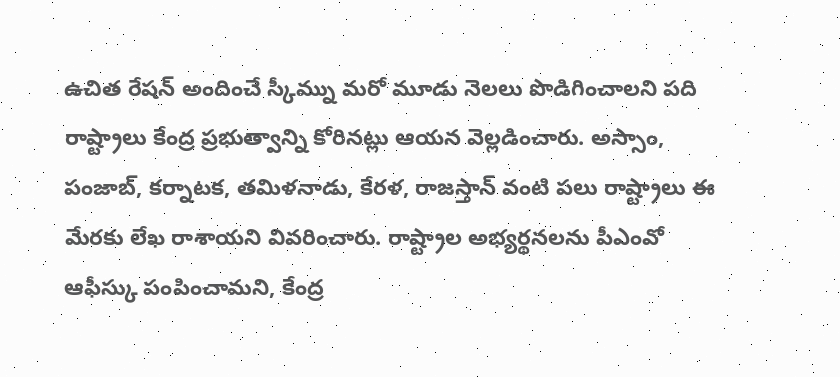ఉచిత రేషన్ అందించే స్కీమ్ను మరో మూడు నెలలు పొడిగించాలని పది రాష్ట్రాలు కేంద్ర ప్రభుత్వాన్ని కోరినట్లు ఆయన వెల్లడించారు. అస్సాం, పంజాబ్, కర్నాటక, తమిళనాడు, కేరళ, రాజస్తాన్ వంటి పలు రాష్ట్రాలు ఈ మేరకు లేఖ రాశాయని వివరించారు. రాష్ట్రాల అభ్యర్థనలను పీఎంవో ఆఫీస్కు పంపించామని, కేంద్ర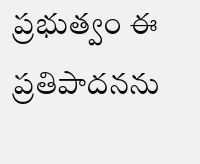ప్రభుత్వం ఈ ప్రతిపాదనను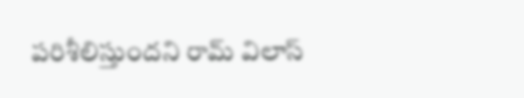పరిశీలిస్తుందని రామ్ విలాస్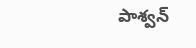పాశ్వన్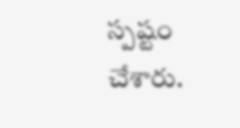స్పష్టం చేశారు.